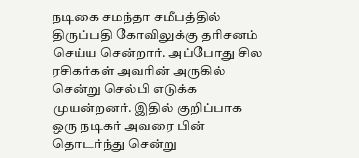நடிகை சமந்தா சமீபத்தில் திருப்பதி கோவிலுக்கு தரிசனம் செய்ய சென்றார். அப்போது சில ரசிகர்கள் அவரின் அருகில் சென்று செல்பி எடுக்க முயன்றனர். இதில் குறிப்பாக ஒரு நடிகர் அவரை பின் தொடர்ந்து சென்று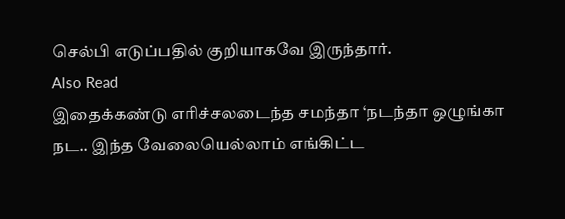செல்பி எடுப்பதில் குறியாகவே இருந்தார்.
Also Read
இதைக்கண்டு எரிச்சலடைந்த சமந்தா ‘நடந்தா ஒழுங்கா நட.. இந்த வேலையெல்லாம் எங்கிட்ட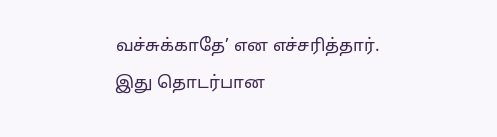வச்சுக்காதே’ என எச்சரித்தார். இது தொடர்பான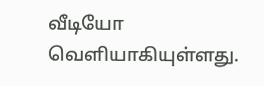வீடியோ வெளியாகியுள்ளது.